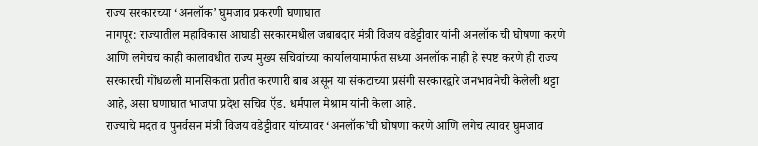राज्य सरकारच्या ‘अनलॉक’ घुमजाव प्रकरणी घणाघात
नागपूर: राज्यातील महाविकास आघाडी सरकारमधील जबाबदार मंत्री विजय वडेट्टीवार यांनी अनलॉक ची घोषणा करणे आणि लगेचच काही कालावधीत राज्य मुख्य सचिवांच्या कार्यालयामार्फत सध्या अनलॉक नाही हे स्पष्ट करणे ही राज्य सरकारची गोंधळली मानसिकता प्रतीत करणारी बाब असून या संकटाच्या प्रसंगी सरकारद्वारे जनभावनेची केलेली थट्टा आहे, असा घणाघात भाजपा प्रदेश सचिव ऍड. धर्मपाल मेश्राम यांनी केला आहे.
राज्याचे मदत व पुनर्वसन मंत्री विजय वडेट्टीवार यांच्यावर ‘अनलॉक’ची घोषणा करणे आणि लगेच त्यावर घुमजाव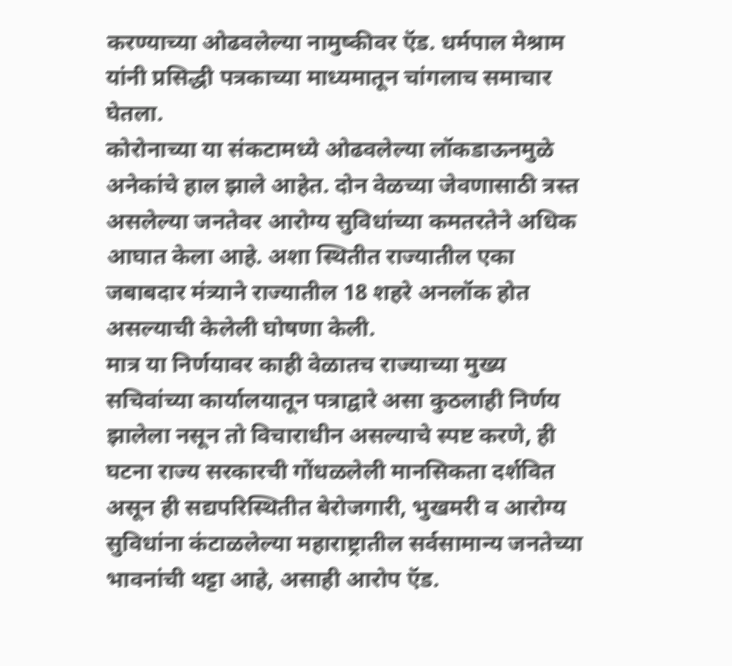करण्याच्या ओढवलेल्या नामुष्कीवर ऍड. धर्मपाल मेश्राम यांनी प्रसिद्धी पत्रकाच्या माध्यमातून चांगलाच समाचार घेतला.
कोरोनाच्या या संकटामध्ये ओढवलेल्या लॉकडाऊनमुळे अनेकांचे हाल झाले आहेत. दोन वेळच्या जेवणासाठी त्रस्त असलेल्या जनतेवर आरोग्य सुविधांच्या कमतरतेने अधिक आघात केला आहे. अशा स्थितीत राज्यातील एका जबाबदार मंत्र्याने राज्यातील 18 शहरे अनलॉक होत असल्याची केलेली घोषणा केली.
मात्र या निर्णयावर काही वेळातच राज्याच्या मुख्य सचिवांच्या कार्यालयातून पत्राद्वारे असा कुठलाही निर्णय झालेला नसून तो विचाराधीन असल्याचे स्पष्ट करणे, ही घटना राज्य सरकारची गोंधळलेली मानसिकता दर्शवित असून ही सद्यपरिस्थितीत बेरोजगारी, भुखमरी व आरोग्य सुविधांना कंटाळलेल्या महाराष्ट्रातील सर्वसामान्य जनतेच्या भावनांची थट्टा आहे, असाही आरोप ऍड.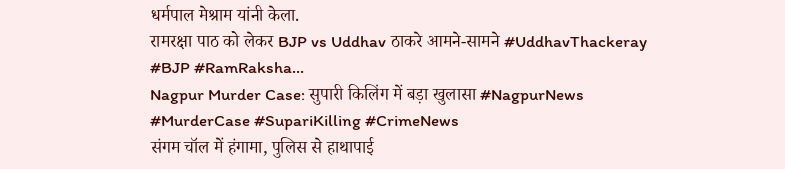धर्मपाल मेश्राम यांनी केला.
रामरक्षा पाठ को लेकर BJP vs Uddhav ठाकरे आमने-सामने #UddhavThackeray #BJP #RamRaksha...
Nagpur Murder Case: सुपारी किलिंग में बड़ा खुलासा #NagpurNews #MurderCase #SupariKilling #CrimeNews
संगम चॉल में हंगामा, पुलिस से हाथापाई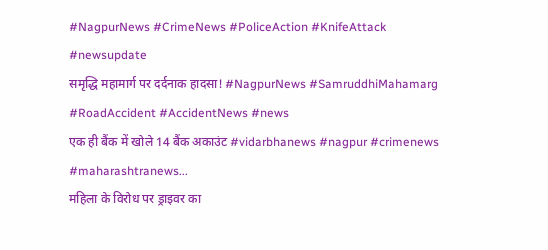#NagpurNews #CrimeNews #PoliceAction #KnifeAttack #newsupdate
समृद्धि महामार्ग पर दर्दनाक हादसा! #NagpurNews #SamruddhiMahamarg #RoadAccident #AccidentNews #news
एक ही बैंक में खोले 14 बैंक अकाउंट #vidarbhanews #nagpur #crimenews #maharashtranews...
महिला के विरोध पर ड्राइवर का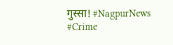गुस्सा! #NagpurNews #Crime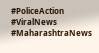#PoliceAction #ViralNews #MaharashtraNews